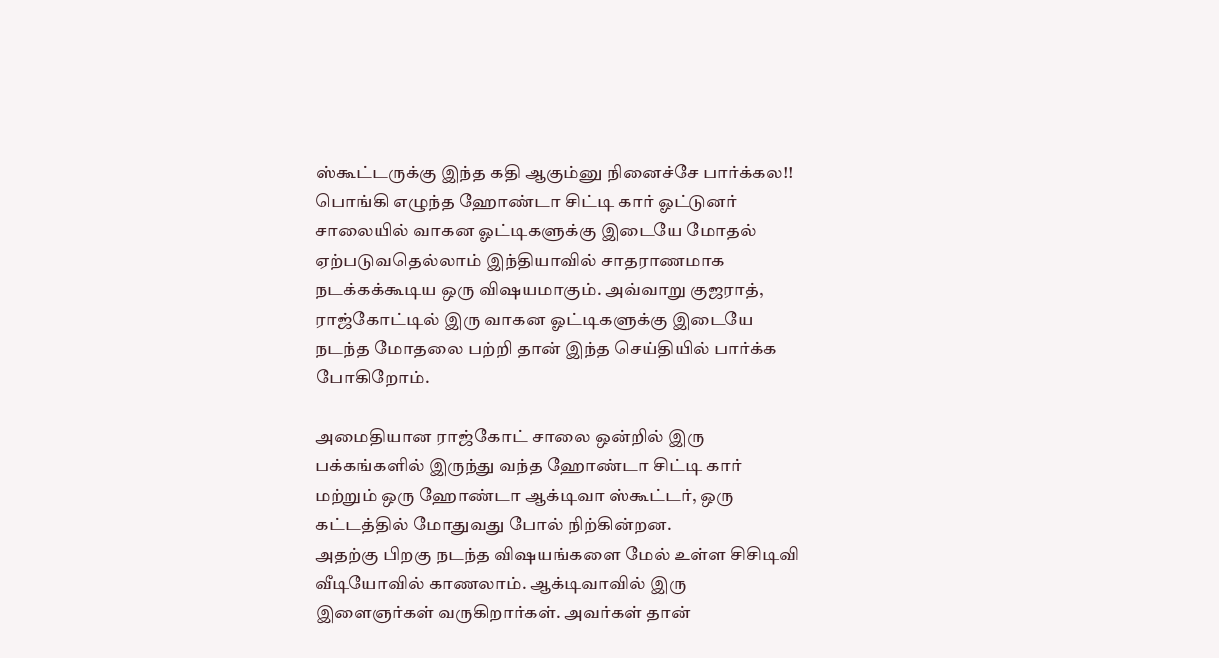ஸ்கூட்டருக்கு இந்த கதி ஆகும்னு நினைச்சே பார்க்கல!! பொங்கி எழுந்த ஹோண்டா சிட்டி கார் ஓட்டுனர்
சாலையில் வாகன ஓட்டிகளுக்கு இடையே மோதல் ஏற்படுவதெல்லாம் இந்தியாவில் சாதராணமாக நடக்கக்கூடிய ஒரு விஷயமாகும். அவ்வாறு குஜராத், ராஜ்கோட்டில் இரு வாகன ஓட்டிகளுக்கு இடையே நடந்த மோதலை பற்றி தான் இந்த செய்தியில் பார்க்க போகிறோம்.

அமைதியான ராஜ்கோட் சாலை ஒன்றில் இரு பக்கங்களில் இருந்து வந்த ஹோண்டா சிட்டி கார் மற்றும் ஒரு ஹோண்டா ஆக்டிவா ஸ்கூட்டர், ஒரு கட்டத்தில் மோதுவது போல் நிற்கின்றன.
அதற்கு பிறகு நடந்த விஷயங்களை மேல் உள்ள சிசிடிவி வீடியோவில் காணலாம். ஆக்டிவாவில் இரு இளைஞர்கள் வருகிறார்கள். அவர்கள் தான்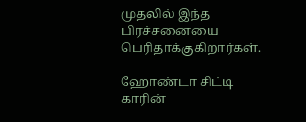முதலில் இந்த பிரச்சனையை பெரிதாக்குகிறார்கள்.

ஹோண்டா சிட்டி காரின்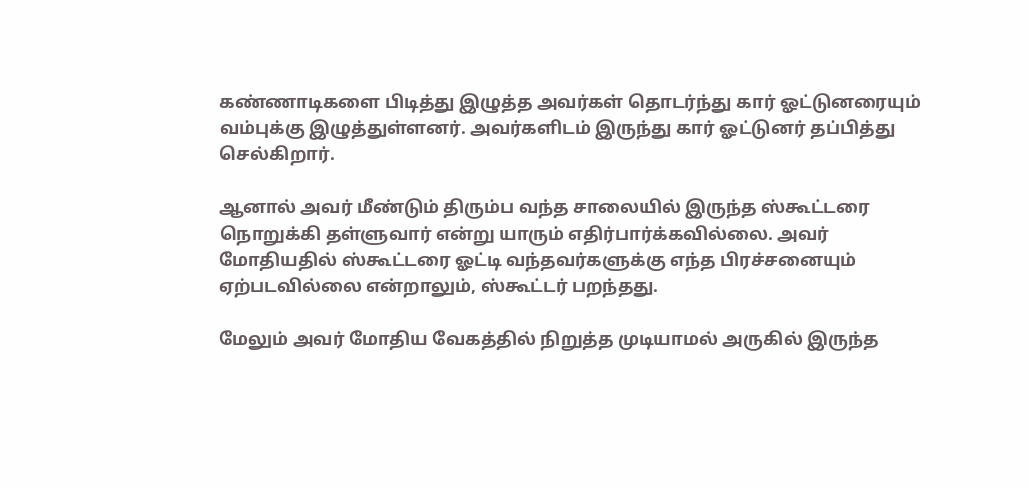கண்ணாடிகளை பிடித்து இழுத்த அவர்கள் தொடர்ந்து கார் ஓட்டுனரையும் வம்புக்கு இழுத்துள்ளனர். அவர்களிடம் இருந்து கார் ஓட்டுனர் தப்பித்து செல்கிறார்.

ஆனால் அவர் மீண்டும் திரும்ப வந்த சாலையில் இருந்த ஸ்கூட்டரை நொறுக்கி தள்ளுவார் என்று யாரும் எதிர்பார்க்கவில்லை. அவர் மோதியதில் ஸ்கூட்டரை ஓட்டி வந்தவர்களுக்கு எந்த பிரச்சனையும் ஏற்படவில்லை என்றாலும், ஸ்கூட்டர் பறந்தது.

மேலும் அவர் மோதிய வேகத்தில் நிறுத்த முடியாமல் அருகில் இருந்த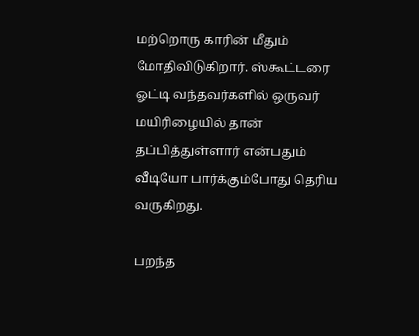மற்றொரு காரின் மீதும் மோதிவிடுகிறார். ஸ்கூட்டரை ஓட்டி வந்தவர்களில் ஒருவர் மயிரிழையில் தான் தப்பித்துள்ளார் என்பதும் வீடியோ பார்க்கும்போது தெரிய வருகிறது.

பறந்த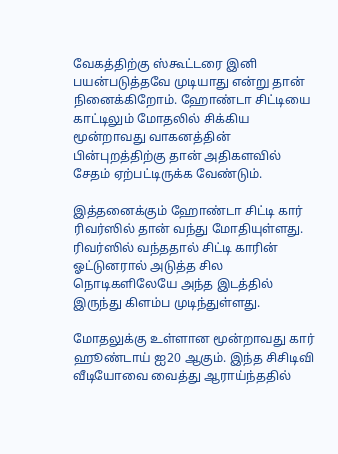வேகத்திற்கு ஸ்கூட்டரை இனி பயன்படுத்தவே முடியாது என்று தான் நினைக்கிறோம். ஹோண்டா சிட்டியை காட்டிலும் மோதலில் சிக்கிய மூன்றாவது வாகனத்தின் பின்புறத்திற்கு தான் அதிகளவில் சேதம் ஏற்பட்டிருக்க வேண்டும்.

இத்தனைக்கும் ஹோண்டா சிட்டி கார் ரிவர்ஸில் தான் வந்து மோதியுள்ளது. ரிவர்ஸில் வந்ததால் சிட்டி காரின் ஓட்டுனரால் அடுத்த சில நொடிகளிலேயே அந்த இடத்தில் இருந்து கிளம்ப முடிந்துள்ளது.

மோதலுக்கு உள்ளான மூன்றாவது கார் ஹூண்டாய் ஐ20 ஆகும். இந்த சிசிடிவி வீடியோவை வைத்து ஆராய்ந்ததில்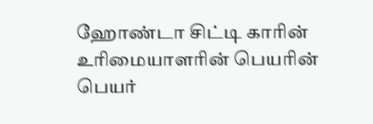ஹோண்டா சிட்டி காரின் உரிமையாளரின் பெயரின் பெயர்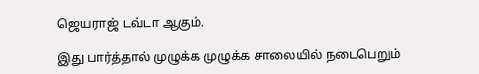ஜெயராஜ் டவ்டா ஆகும்.

இது பார்த்தால் முழுக்க முழுக்க சாலையில் நடைபெறும்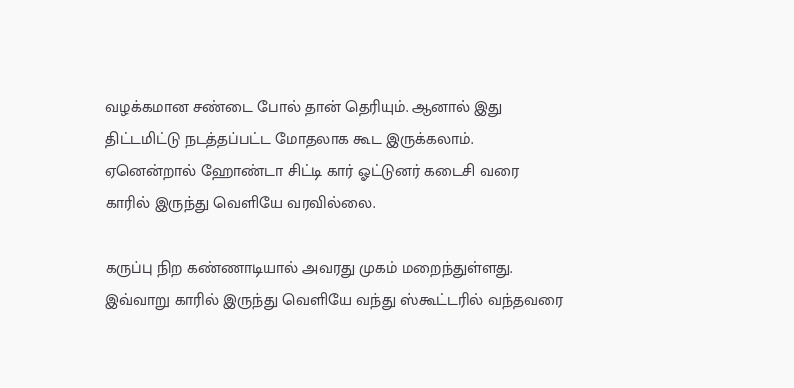வழக்கமான சண்டை போல் தான் தெரியும். ஆனால் இது திட்டமிட்டு நடத்தப்பட்ட மோதலாக கூட இருக்கலாம். ஏனென்றால் ஹோண்டா சிட்டி கார் ஓட்டுனர் கடைசி வரை காரில் இருந்து வெளியே வரவில்லை.

கருப்பு நிற கண்ணாடியால் அவரது முகம் மறைந்துள்ளது. இவ்வாறு காரில் இருந்து வெளியே வந்து ஸ்கூட்டரில் வந்தவரை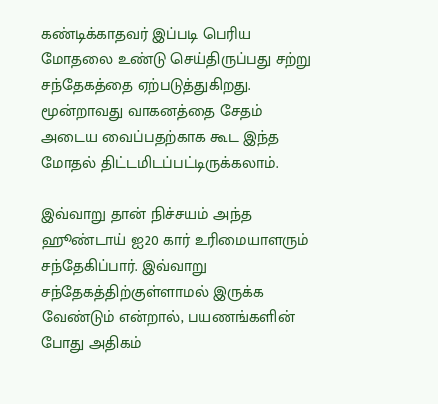கண்டிக்காதவர் இப்படி பெரிய மோதலை உண்டு செய்திருப்பது சற்று சந்தேகத்தை ஏற்படுத்துகிறது. மூன்றாவது வாகனத்தை சேதம் அடைய வைப்பதற்காக கூட இந்த மோதல் திட்டமிடப்பட்டிருக்கலாம்.

இவ்வாறு தான் நிச்சயம் அந்த ஹூண்டாய் ஐ20 கார் உரிமையாளரும் சந்தேகிப்பார். இவ்வாறு சந்தேகத்திற்குள்ளாமல் இருக்க வேண்டும் என்றால், பயணங்களின் போது அதிகம்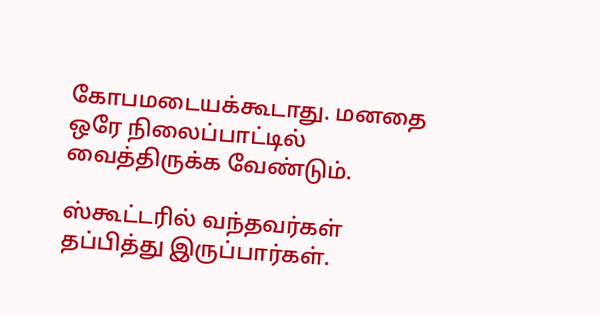கோபமடையக்கூடாது. மனதை ஒரே நிலைப்பாட்டில் வைத்திருக்க வேண்டும்.

ஸ்கூட்டரில் வந்தவர்கள் தப்பித்து இருப்பார்கள்.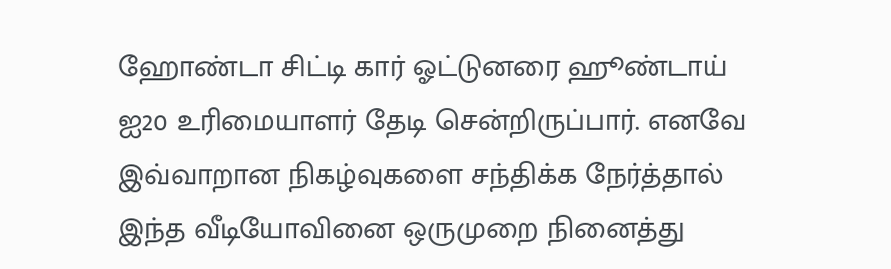ஹோண்டா சிட்டி கார் ஓட்டுனரை ஹூண்டாய் ஐ20 உரிமையாளர் தேடி சென்றிருப்பார். எனவே இவ்வாறான நிகழ்வுகளை சந்திக்க நேர்த்தால் இந்த வீடியோவினை ஒருமுறை நினைத்து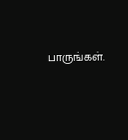பாருங்கள்.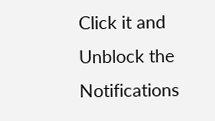Click it and Unblock the Notifications